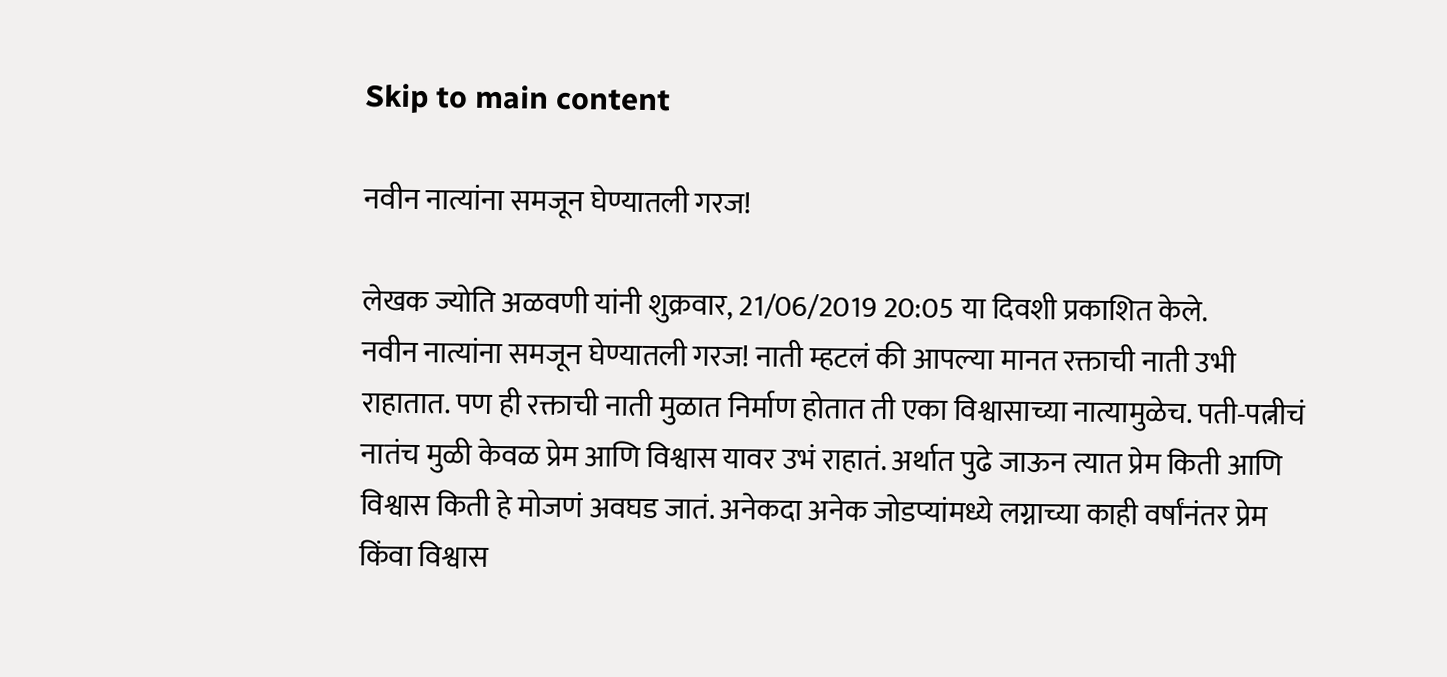Skip to main content

नवीन नात्यांना समजून घेण्यातली गरज!

लेखक ज्योति अळवणी यांनी शुक्रवार, 21/06/2019 20:05 या दिवशी प्रकाशित केले.
नवीन नात्यांना समजून घेण्यातली गरज! नाती म्हटलं की आपल्या मानत रक्ताची नाती उभी राहातात. पण ही रक्ताची नाती मुळात निर्माण होतात ती एका विश्वासाच्या नात्यामुळेच. पती-पत्नीचं नातंच मुळी केवळ प्रेम आणि विश्वास यावर उभं राहातं. अर्थात पुढे जाऊन त्यात प्रेम किती आणि विश्वास किती हे मोजणं अवघड जातं. अनेकदा अनेक जोडप्यांमध्ये लग्नाच्या काही वर्षांनंतर प्रेम किंवा विश्वास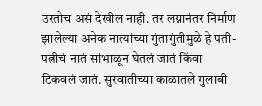उरतोच असं देखील नाही. तर लग्नानंतर निर्माण झालेल्या अनेक नात्यांच्या गुंतागुंतीमुळे हे पती-पत्नीचं नातं सांभाळून घेतलं जातं किंवा टिकवलं जातं. सुरवातीच्या काळातले गुलाबी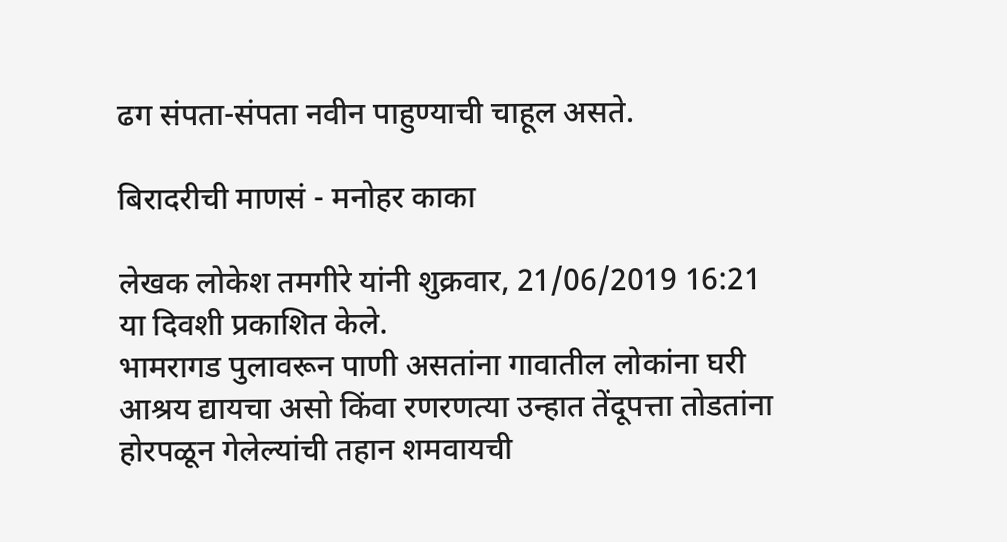ढग संपता-संपता नवीन पाहुण्याची चाहूल असते.

बिरादरीची माणसं - मनोहर काका

लेखक लोकेश तमगीरे यांनी शुक्रवार, 21/06/2019 16:21 या दिवशी प्रकाशित केले.
भामरागड पुलावरून पाणी असतांना गावातील लोकांना घरी आश्रय द्यायचा असो किंवा रणरणत्या उन्हात तेंदूपत्ता तोडतांना होरपळून गेलेल्यांची तहान शमवायची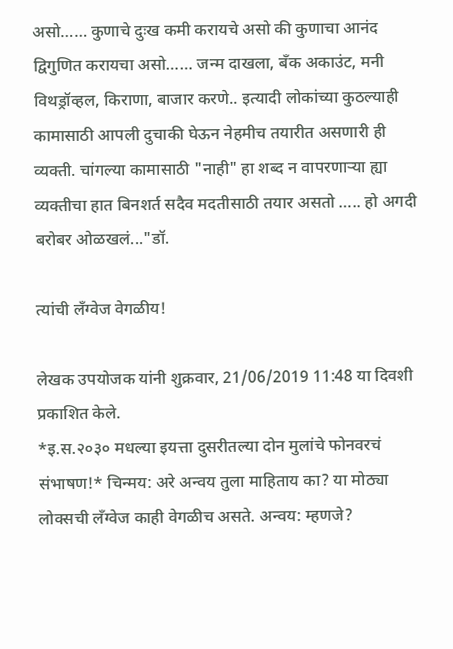असो…… कुणाचे दुःख कमी करायचे असो की कुणाचा आनंद द्विगुणित करायचा असो…… जन्म दाखला, बँक अकाउंट, मनी विथड्रॉव्हल, किराणा, बाजार करणे.. इत्यादी लोकांच्या कुठल्याही कामासाठी आपली दुचाकी घेऊन नेहमीच तयारीत असणारी ही व्यक्ती. चांगल्या कामासाठी "नाही" हा शब्द न वापरणाऱ्या ह्या व्यक्तीचा हात बिनशर्त सदैव मदतीसाठी तयार असतो ….. हो अगदी बरोबर ओळखलं..."डॉ.

त्यांची लँग्वेज वेगळीय!

लेखक उपयोजक यांनी शुक्रवार, 21/06/2019 11:48 या दिवशी प्रकाशित केले.
*इ.स.२०३० मधल्या इयत्ता दुसरीतल्या दोन मुलांचे फोनवरचं संभाषण!* चिन्मय: अरे अन्वय तुला माहिताय का? या मोठ्या लोक्सची लँग्वेज काही वेगळीच असते. अन्वय: म्हणजे?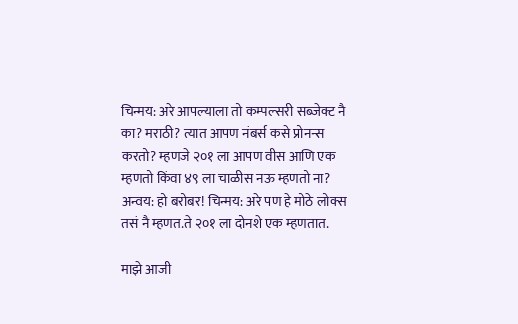चिन्मय: अरे आपल्याला तो कम्पल्सरी सब्जेक्ट नै का? मराठी? त्यात आपण नंबर्स कसे प्रोनन्स करतो? म्हणजे २०‍१ ला आपण वीस आणि एक म्हणतो किंवा ४९ ला चाळीस नऊ म्हणतो ना? अन्वय: हो बरोबर! चिन्मय: अरे पण हे मोठे लोक्स तसं नै म्हणत.ते २०१ ला दोनशे एक म्हणतात.

माझे आजी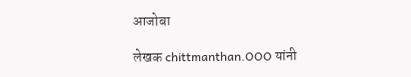आजोबा

लेखक chittmanthan.OOO यांनी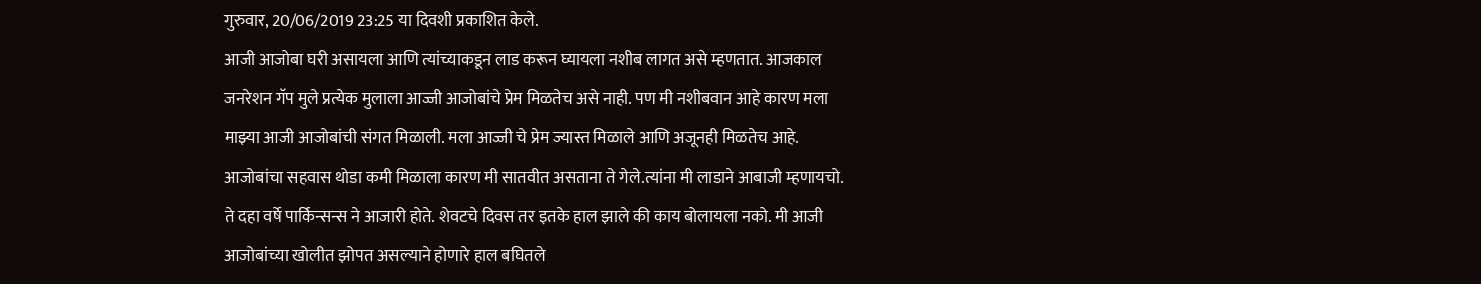गुरुवार, 20/06/2019 23:25 या दिवशी प्रकाशित केले.
आजी आजोबा घरी असायला आणि त्यांच्याकडून लाड करून घ्यायला नशीब लागत असे म्हणतात. आजकाल जनरेशन गॅप मुले प्रत्येक मुलाला आज्जी आजोबांचे प्रेम मिळतेच असे नाही. पण मी नशीबवान आहे कारण मला माझ्या आजी आजोबांची संगत मिळाली. मला आज्जी चे प्रेम ज्यास्त मिळाले आणि अजूनही मिळतेच आहे. आजोबांचा सहवास थोडा कमी मिळाला कारण मी सातवीत असताना ते गेले.त्यांना मी लाडाने आबाजी म्हणायचो. ते दहा वर्षे पार्किन्सन्स ने आजारी होते. शेवटचे दिवस तर इतके हाल झाले की काय बोलायला नको. मी आजी आजोबांच्या खोलीत झोपत असल्याने होणारे हाल बघितले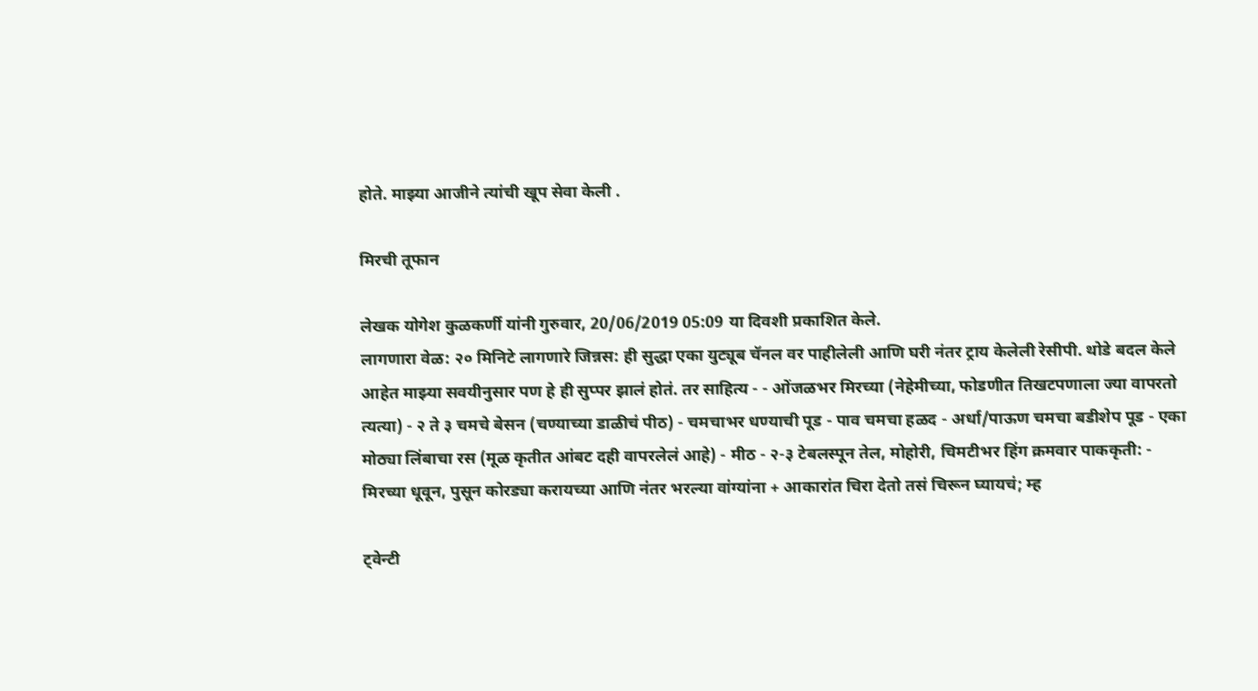होते. माझ्या आजीने त्यांची खूप सेवा केली .

मिरची तूफान

लेखक योगेश कुळकर्णी यांनी गुरुवार, 20/06/2019 05:09 या दिवशी प्रकाशित केले.
लागणारा वेळ: २० मिनिटे लागणारे जिन्नस: ही सुद्धा एका युट्यूब चॅनल वर पाहीलेली आणि घरी नंतर ट्राय केलेली रेसीपी. थोडे बदल केले आहेत माझ्या सवयीनुसार पण हे ही सुप्पर झालं होतं. तर साहित्य - - ओंजळभर मिरच्या (नेहेमीच्या, फोडणीत तिखटपणाला ज्या वापरतो त्यत्या) - २ ते ३ चमचे बेसन (चण्याच्या डाळीचं पीठ) - चमचाभर धण्याची पूड - पाव चमचा हळद - अर्धा/पाऊण चमचा बडीशेप पूड - एका मोठ्या लिंबाचा रस (मूळ कृतीत आंबट दही वापरलेलं आहे) - मीठ - २-३ टेबलस्पून तेल, मोहोरी, चिमटीभर हिंग क्रमवार पाककृती: - मिरच्या धूवून, पुसून कोरड्या करायच्या आणि नंतर भरल्या वांग्यांना + आकारांत चिरा देतो तसं चिरून घ्यायचं; म्ह

ट्वेन्टी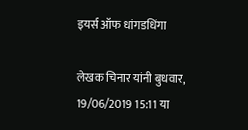इयर्स ऑफ धांगडधिंगा

लेखक चिनार यांनी बुधवार, 19/06/2019 15:11 या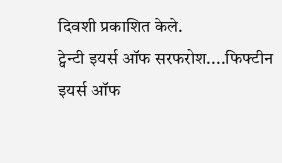दिवशी प्रकाशित केले.
ट्वेन्टी इयर्स ऑफ सरफरोश....फिफ्टीन इयर्स ऑफ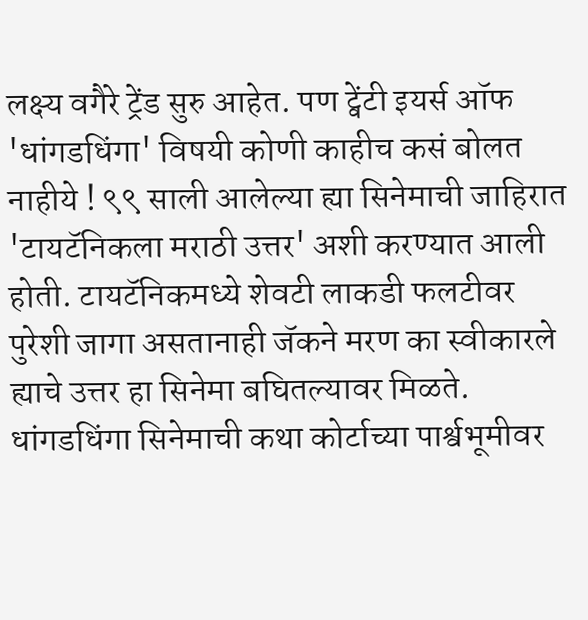लक्ष्य वगैरे ट्रेंड सुरु आहेत. पण ट्वेंटी इयर्स ऑफ 'धांगडधिंगा' विषयी कोणी काहीच कसं बोलत नाहीये ! ९९ साली आलेल्या ह्या सिनेमाची जाहिरात 'टायटॅनिकला मराठी उत्तर' अशी करण्यात आली होती. टायटॅनिकमध्ये शेवटी लाकडी फलटीवर पुरेशी जागा असतानाही जॅकने मरण का स्वीकारले ह्याचे उत्तर हा सिनेमा बघितल्यावर मिळते. धांगडधिंगा सिनेमाची कथा कोर्टाच्या पार्श्वभूमीवर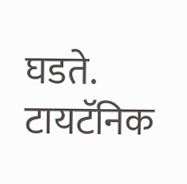घडते. टायटॅनिक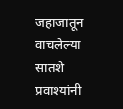जहाजातून वाचलेल्या सातशे प्रवाश्यांनी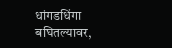धांगडधिंगा बघितल्यावर,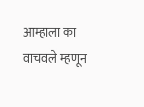आम्हाला का वाचवले म्हणून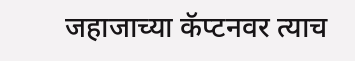जहाजाच्या कॅप्टनवर त्याच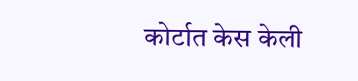कोर्टात केस केली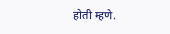होती म्हणे.